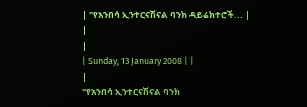| "የአንበሳ ኢንተርናሽናል ባንክ ዳይሬክተሮች... |
|
|
| Sunday, 13 January 2008 | |
|
"የአንበሳ ኢንተርናሽናል ባንክ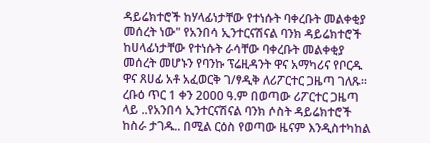ዳይሬክተሮች ከሃላፊነታቸው የተነሱት ባቀረቡት መልቀቂያ መሰረት ነው" የአንበሳ ኢንተርናሽናል ባንክ ዳይሬክተሮች ከሀላፊነታቸው የተነሱት ራሳቸው ባቀረቡት መልቀቂያ መሰረት መሆኑን የባንኩ ፕሬዚዳንት ዋና አማካሪና የቦርዱ ዋና ጸሀፊ አቶ አፈወርቅ ገ/ፃዲቅ ለሪፖርተር ጋዜጣ ገለጹ፡፡ ረቡዕ ጥር 1 ቀን 2000 ዓ.ም በወጣው ሪፖርተር ጋዜጣ ላይ ..የአንበሳ ኢንተርናሽናል ባንክ ሶስት ዳይሬክተሮች ከስራ ታገዱ.. በሚል ርዕስ የወጣው ዜናም እንዲስተካከል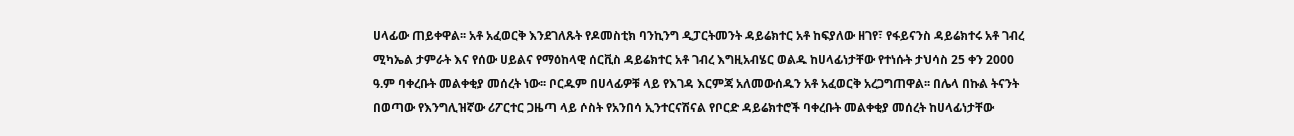ሀላፊው ጠይቀዋል፡፡ አቶ አፈወርቅ እንደገለጹት የዶመስቲክ ባንኪንግ ዲፓርትመንት ዳይሬክተር አቶ ከፍያለው ዘገየ፣ የፋይናንስ ዳይሬክተሩ አቶ ገብረ ሚካኤል ታምራት እና የሰው ሀይልና የማዕከላዊ ሰርቪስ ዳይሬክተር አቶ ገብረ እግዚአብሄር ወልዱ ከሀላፊነታቸው የተነሱት ታህሳስ 25 ቀን 2000 ዓ.ም ባቀረቡት መልቀቂያ መሰረት ነው፡፡ ቦርዱም በሀላፊዎቹ ላይ የእገዳ እርምጃ አለመውሰዱን አቶ አፈወርቅ አረጋግጠዋል፡፡ በሌላ በኩል ትናንት በወጣው የእንግሊዝኛው ሪፖርተር ጋዜጣ ላይ ሶስት የአንበሳ ኢንተርናሽናል የቦርድ ዳይሬክተሮች ባቀረቡት መልቀቂያ መሰረት ከሀላፊነታቸው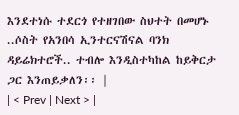እንደተነሱ ተደርጎ የተዘገበው ስህተት በመሆኑ ..ሶስት የአንበሳ ኢንተርናሽናል ባንክ ዳይሬክተሮች.. ተብሎ እንዲስተካከል ከይቅርታ ጋር እንጠይቃለን፡፡ |
| < Prev | Next > |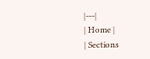|---|
| Home |
| Sections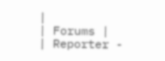|
| Forums |
| Reporter -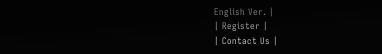English Ver. |
| Register |
| Contact Us |